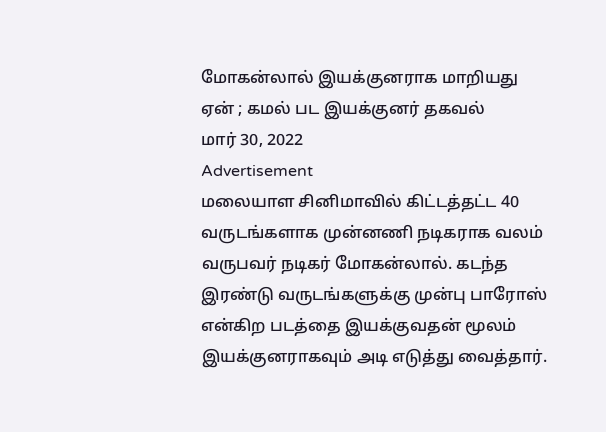மோகன்லால் இயக்குனராக மாறியது ஏன் ; கமல் பட இயக்குனர் தகவல்
மார் 30, 2022
Advertisement
மலையாள சினிமாவில் கிட்டத்தட்ட 40 வருடங்களாக முன்னணி நடிகராக வலம் வருபவர் நடிகர் மோகன்லால். கடந்த இரண்டு வருடங்களுக்கு முன்பு பாரோஸ் என்கிற படத்தை இயக்குவதன் மூலம் இயக்குனராகவும் அடி எடுத்து வைத்தார்.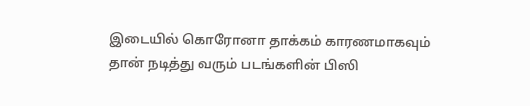இடையில் கொரோனா தாக்கம் காரணமாகவும் தான் நடித்து வரும் படங்களின் பிஸி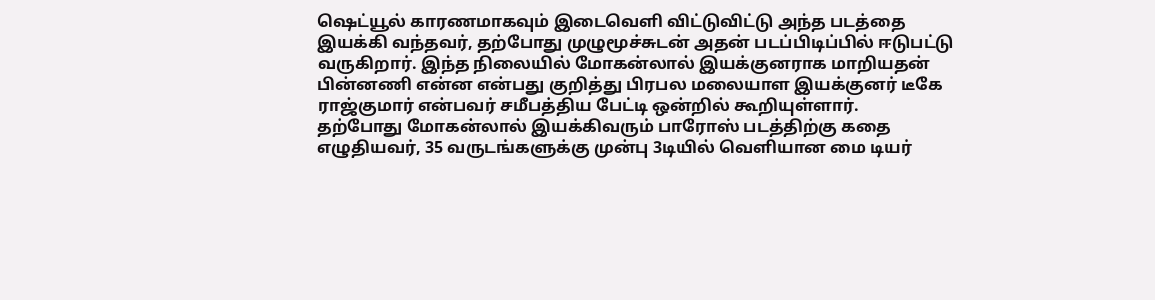ஷெட்யூல் காரணமாகவும் இடைவெளி விட்டுவிட்டு அந்த படத்தை இயக்கி வந்தவர், தற்போது முழுமூச்சுடன் அதன் படப்பிடிப்பில் ஈடுபட்டு வருகிறார். இந்த நிலையில் மோகன்லால் இயக்குனராக மாறியதன் பின்னணி என்ன என்பது குறித்து பிரபல மலையாள இயக்குனர் டீகே ராஜ்குமார் என்பவர் சமீபத்திய பேட்டி ஒன்றில் கூறியுள்ளார்.
தற்போது மோகன்லால் இயக்கிவரும் பாரோஸ் படத்திற்கு கதை எழுதியவர், 35 வருடங்களுக்கு முன்பு 3டியில் வெளியான மை டியர்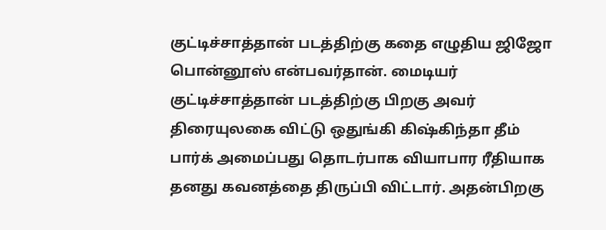குட்டிச்சாத்தான் படத்திற்கு கதை எழுதிய ஜிஜோ பொன்னூஸ் என்பவர்தான். மைடியர் குட்டிச்சாத்தான் படத்திற்கு பிறகு அவர் திரையுலகை விட்டு ஒதுங்கி கிஷ்கிந்தா தீம் பார்க் அமைப்பது தொடர்பாக வியாபார ரீதியாக தனது கவனத்தை திருப்பி விட்டார். அதன்பிறகு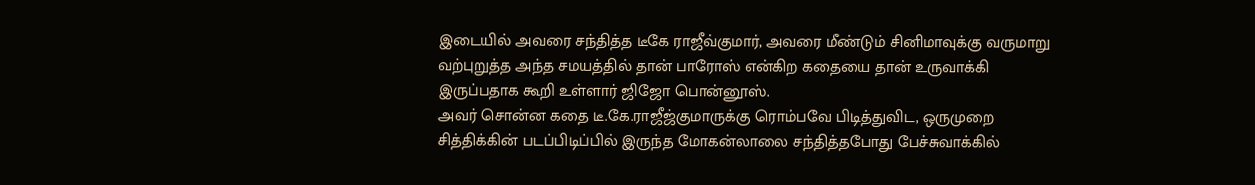இடையில் அவரை சந்தித்த டீகே ராஜீவ்குமார், அவரை மீண்டும் சினிமாவுக்கு வருமாறு வற்புறுத்த அந்த சமயத்தில் தான் பாரோஸ் என்கிற கதையை தான் உருவாக்கி இருப்பதாக கூறி உள்ளார் ஜிஜோ பொன்னூஸ்.
அவர் சொன்ன கதை டீ.கே.ராஜீஜ்குமாருக்கு ரொம்பவே பிடித்துவிட, ஒருமுறை சித்திக்கின் படப்பிடிப்பில் இருந்த மோகன்லாலை சந்தித்தபோது பேச்சுவாக்கில்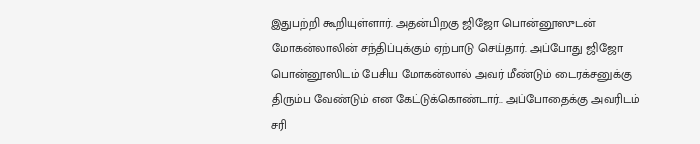இதுபற்றி கூறியுள்ளார். அதன்பிறகு ஜிஜோ பொன்னூஸுடன் மோகன்லாலின் சந்திப்புக்கும் ஏற்பாடு செய்தார். அப்போது ஜிஜோ பொன்னூஸிடம் பேசிய மோகன்லால் அவர் மீண்டும் டைரக்சனுக்கு திரும்ப வேண்டும் என கேட்டுக்கொண்டார்.. அப்போதைக்கு அவரிடம் சரி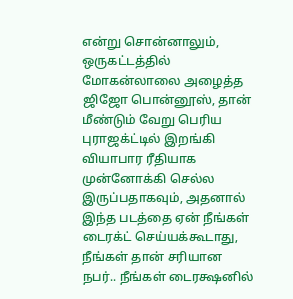என்று சொன்னாலும், ஒருகட்டத்தில் மோகன்லாலை அழைத்த ஜிஜோ பொன்னூஸ், தான் மீண்டும் வேறு பெரிய புராஜக்ட்டில் இறங்கி வியாபார ரீதியாக முன்னோக்கி செல்ல இருப்பதாகவும், அதனால் இந்த படத்தை ஏன் நீங்கள் டைரக்ட் செய்யக்கூடாது, நீங்கள் தான் சரியான நபர்.. நீங்கள் டைரக்ஷனில்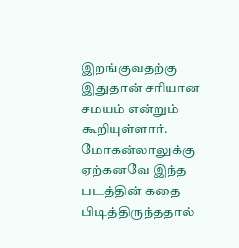இறங்குவதற்கு இதுதான் சரியான சமயம் என்றும் கூறியுள்ளார்.
மோகன்லாலுக்கு ஏற்கனவே இந்த படத்தின் கதை பிடித்திருந்ததால்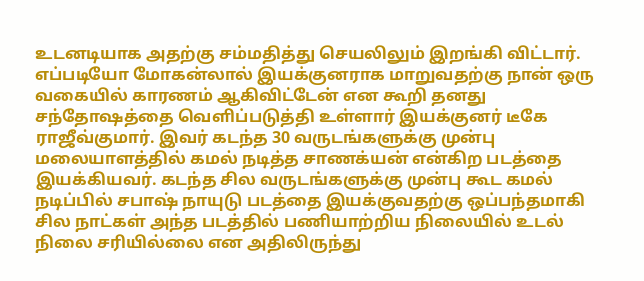உடனடியாக அதற்கு சம்மதித்து செயலிலும் இறங்கி விட்டார். எப்படியோ மோகன்லால் இயக்குனராக மாறுவதற்கு நான் ஒரு வகையில் காரணம் ஆகிவிட்டேன் என கூறி தனது சந்தோஷத்தை வெளிப்படுத்தி உள்ளார் இயக்குனர் டீகே ராஜீவ்குமார். இவர் கடந்த 30 வருடங்களுக்கு முன்பு மலையாளத்தில் கமல் நடித்த சாணக்யன் என்கிற படத்தை இயக்கியவர். கடந்த சில வருடங்களுக்கு முன்பு கூட கமல் நடிப்பில் சபாஷ் நாயுடு படத்தை இயக்குவதற்கு ஒப்பந்தமாகி சில நாட்கள் அந்த படத்தில் பணியாற்றிய நிலையில் உடல் நிலை சரியில்லை என அதிலிருந்து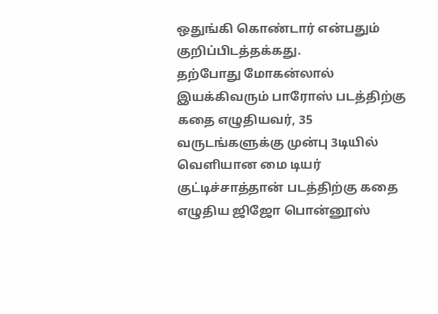ஒதுங்கி கொண்டார் என்பதும் குறிப்பிடத்தக்கது.
தற்போது மோகன்லால் இயக்கிவரும் பாரோஸ் படத்திற்கு கதை எழுதியவர், 35 வருடங்களுக்கு முன்பு 3டியில் வெளியான மை டியர் குட்டிச்சாத்தான் படத்திற்கு கதை எழுதிய ஜிஜோ பொன்னூஸ்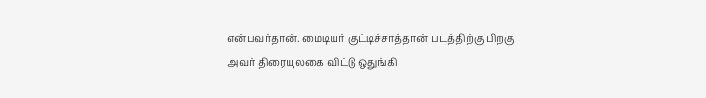என்பவர்தான். மைடியர் குட்டிச்சாத்தான் படத்திற்கு பிறகு அவர் திரையுலகை விட்டு ஒதுங்கி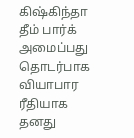கிஷ்கிந்தா தீம் பார்க் அமைப்பது தொடர்பாக வியாபார ரீதியாக தனது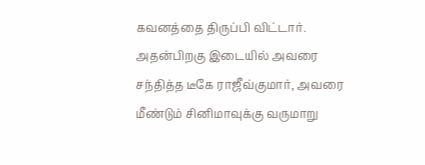கவனத்தை திருப்பி விட்டார். அதன்பிறகு இடையில் அவரை சந்தித்த டீகே ராஜீவ்குமார், அவரை மீண்டும் சினிமாவுக்கு வருமாறு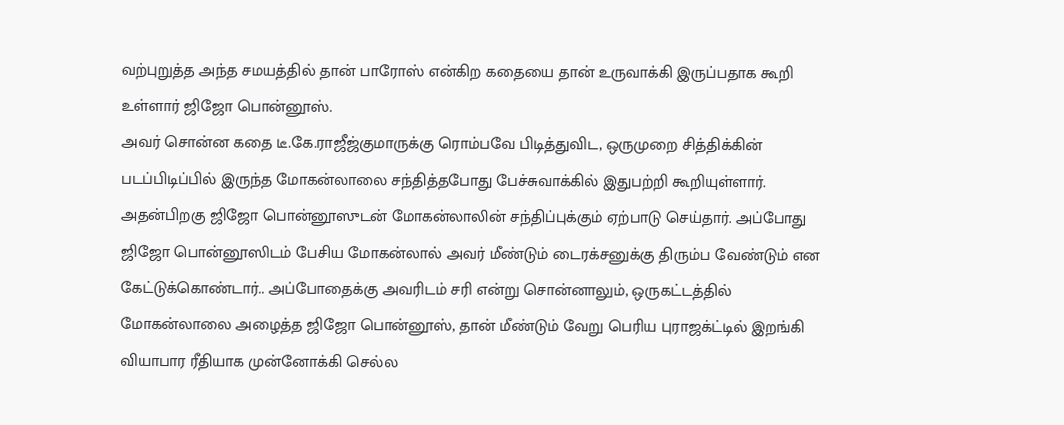வற்புறுத்த அந்த சமயத்தில் தான் பாரோஸ் என்கிற கதையை தான் உருவாக்கி இருப்பதாக கூறி உள்ளார் ஜிஜோ பொன்னூஸ்.
அவர் சொன்ன கதை டீ.கே.ராஜீஜ்குமாருக்கு ரொம்பவே பிடித்துவிட, ஒருமுறை சித்திக்கின் படப்பிடிப்பில் இருந்த மோகன்லாலை சந்தித்தபோது பேச்சுவாக்கில் இதுபற்றி கூறியுள்ளார். அதன்பிறகு ஜிஜோ பொன்னூஸுடன் மோகன்லாலின் சந்திப்புக்கும் ஏற்பாடு செய்தார். அப்போது ஜிஜோ பொன்னூஸிடம் பேசிய மோகன்லால் அவர் மீண்டும் டைரக்சனுக்கு திரும்ப வேண்டும் என கேட்டுக்கொண்டார்.. அப்போதைக்கு அவரிடம் சரி என்று சொன்னாலும், ஒருகட்டத்தில் மோகன்லாலை அழைத்த ஜிஜோ பொன்னூஸ், தான் மீண்டும் வேறு பெரிய புராஜக்ட்டில் இறங்கி வியாபார ரீதியாக முன்னோக்கி செல்ல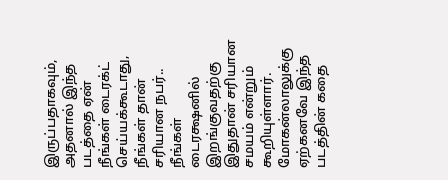இருப்பதாகவும், அதனால் இந்த படத்தை ஏன் நீங்கள் டைரக்ட் செய்யக்கூடாது, நீங்கள் தான் சரியான நபர்.. நீங்கள் டைரக்ஷனில் இறங்குவதற்கு இதுதான் சரியான சமயம் என்றும் கூறியுள்ளார்.
மோகன்லாலுக்கு ஏற்கனவே இந்த படத்தின் கதை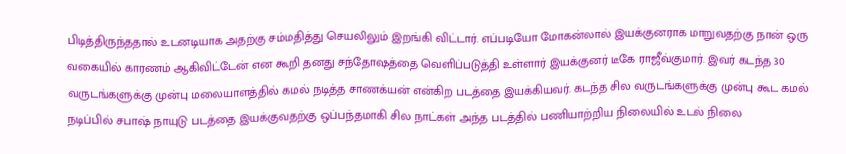பிடித்திருந்ததால் உடனடியாக அதற்கு சம்மதித்து செயலிலும் இறங்கி விட்டார். எப்படியோ மோகன்லால் இயக்குனராக மாறுவதற்கு நான் ஒரு வகையில் காரணம் ஆகிவிட்டேன் என கூறி தனது சந்தோஷத்தை வெளிப்படுத்தி உள்ளார் இயக்குனர் டீகே ராஜீவ்குமார். இவர் கடந்த 30 வருடங்களுக்கு முன்பு மலையாளத்தில் கமல் நடித்த சாணக்யன் என்கிற படத்தை இயக்கியவர். கடந்த சில வருடங்களுக்கு முன்பு கூட கமல் நடிப்பில் சபாஷ் நாயுடு படத்தை இயக்குவதற்கு ஒப்பந்தமாகி சில நாட்கள் அந்த படத்தில் பணியாற்றிய நிலையில் உடல் நிலை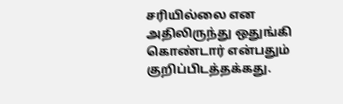சரியில்லை என அதிலிருந்து ஒதுங்கி கொண்டார் என்பதும் குறிப்பிடத்தக்கது.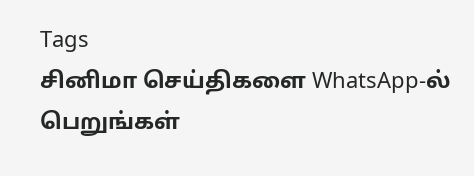Tags
சினிமா செய்திகளை WhatsApp-ல் பெறுங்கள்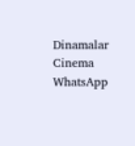Dinamalar Cinema WhatsApp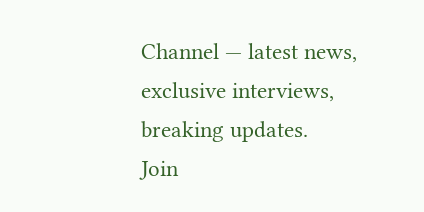Channel — latest news, exclusive interviews, breaking updates.
Join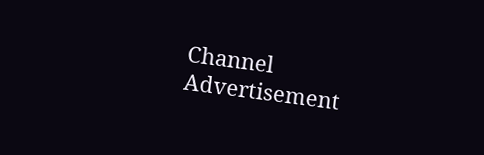Channel
Advertisement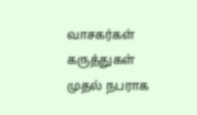வாசகர்கள் கருத்துகள்
முதல் நபராக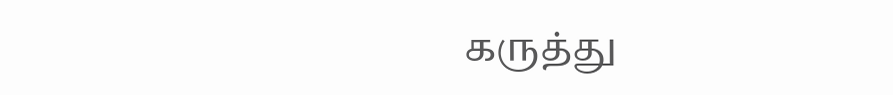கருத்து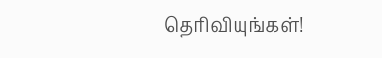தெரிவியுங்கள்!